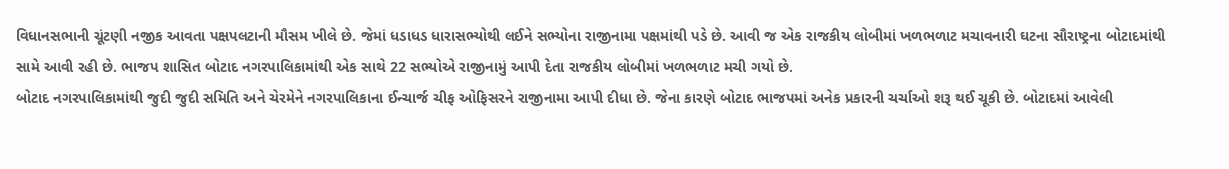વિધાનસભાની ચૂંટણી નજીક આવતા પક્ષપલટાની મૌસમ ખીલે છે. જેમાં ધડાધડ ધારાસભ્યોથી લઈને સભ્યોના રાજીનામા પક્ષમાંથી પડે છે. આવી જ એક રાજકીય લોબીમાં ખળભળાટ મચાવનારી ઘટના સૌરાષ્ટ્રના બોટાદમાંથી સામે આવી રહી છે. ભાજપ શાસિત બોટાદ નગરપાલિકામાંથી એક સાથે 22 સભ્યોએ રાજીનામું આપી દેતા રાજકીય લોબીમાં ખળભળાટ મચી ગયો છે.
બોટાદ નગરપાલિકામાંથી જુદી જુદી સમિતિ અને ચેરમેને નગરપાલિકાના ઈન્ચાર્જ ચીફ ઓફિસરને રાજીનામા આપી દીધા છે. જેના કારણે બોટાદ ભાજપમાં અનેક પ્રકારની ચર્ચાઓ શરૂ થઈ ચૂકી છે. બોટાદમાં આવેલી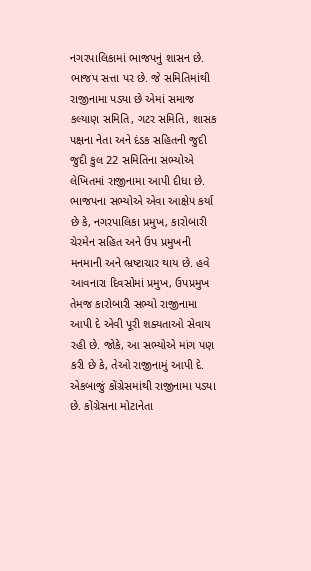નગરપાલિકામાં ભાજપનું શાસન છે. ભાજપ સત્તા પર છે. જે સમિતિમાંથી રાજીનામા પડ્યા છે એમાં સમાજ કલ્યાણ સમિતિ, ગટર સમિતિ, શાસક પક્ષના નેતા અને દંડક સહિતની જુદી જુદી કુલ 22 સમિતિના સભ્યોએ લેખિતમાં રાજીનામા આપી દીધા છે. ભાજપના સભ્યોએ એવા આક્ષેપ કર્યા છે કે, નગરપાલિકા પ્રમુખ, કારોબારી ચેરમેન સહિત અને ઉપ પ્રમુખની મનમાની અને ભ્રષ્ટાચાર થાય છે. હવે આવનારા દિવસોમાં પ્રમુખ, ઉપપ્રમુખ તેમજ કારોબારી સભ્યો રાજીનામા આપી દે એવી પૂરી શક્યતાઓ સેવાય રહી છે. જોકે, આ સભ્યોએ માંગ પણ કરી છે કે, તેઓ રાજીનામું આપી દે. એકબાજું કોંગ્રેસમાંથી રાજીનામા પડ્યા છે. કોંગ્રેસના મોટાનેતા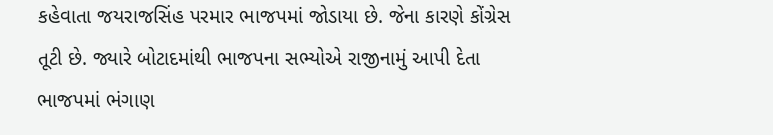કહેવાતા જયરાજસિંહ પરમાર ભાજપમાં જોડાયા છે. જેના કારણે કોંગ્રેસ તૂટી છે. જ્યારે બોટાદમાંથી ભાજપના સભ્યોએ રાજીનામું આપી દેતા ભાજપમાં ભંગાણ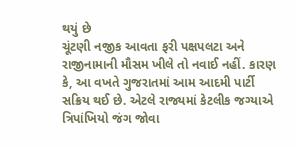થયું છે
ચૂંટણી નજીક આવતા ફરી પક્ષપલટા અને રાજીનામાની મૌસમ ખીલે તો નવાઈ નહીં. કારણ કે, આ વખતે ગુજરાતમાં આમ આદમી પાર્ટી સક્રિય થઈ છે. એટલે રાજ્યમાં કેટલીક જગ્યાએ ત્રિપાંખિયો જંગ જોવા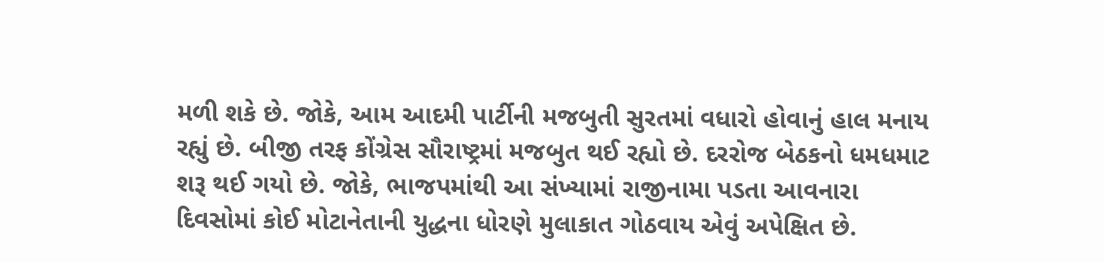મળી શકે છે. જોકે, આમ આદમી પાર્ટીની મજબુતી સુરતમાં વધારો હોવાનું હાલ મનાય રહ્યું છે. બીજી તરફ કોંગ્રેસ સૌરાષ્ટ્રમાં મજબુત થઈ રહ્યો છે. દરરોજ બેઠકનો ધમધમાટ શરૂ થઈ ગયો છે. જોકે, ભાજપમાંથી આ સંખ્યામાં રાજીનામા પડતા આવનારા દિવસોમાં કોઈ મોટાનેતાની યુદ્ધના ધોરણે મુલાકાત ગોઠવાય એવું અપેક્ષિત છે.